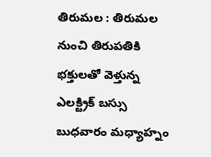తిరుమల : తిరుమల నుంచి తిరుపతికి భక్తులతో వెళ్తున్న ఎలక్ట్రిక్ బస్సు బుధవారం మధ్యాహ్నం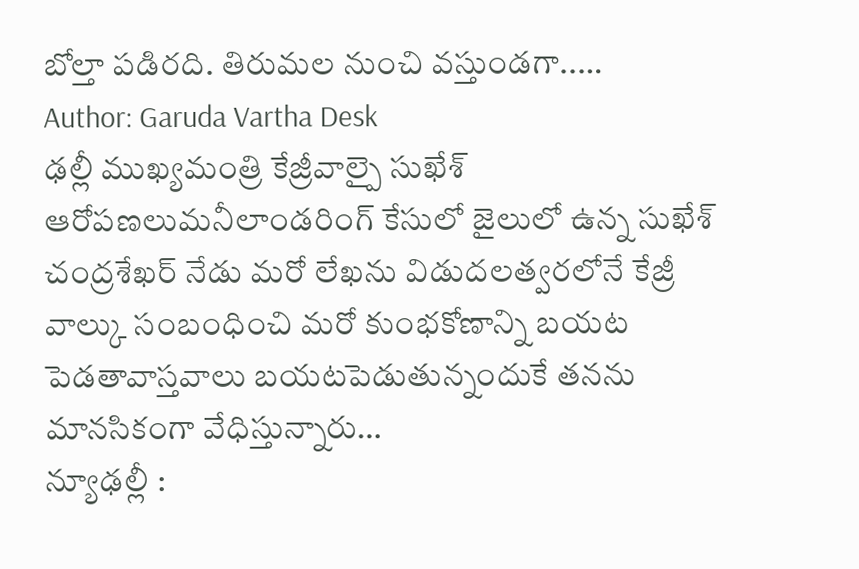బోల్తా పడిరది. తిరుమల నుంచి వస్తుండగా..…
Author: Garuda Vartha Desk
ఢల్లీ ముఖ్యమంత్రి కేజ్రీవాల్పై సుఖేశ్ ఆరోపణలుమనీలాండరింగ్ కేసులో జైలులో ఉన్న సుఖేశ్ చంద్రశేఖర్ నేడు మరో లేఖను విడుదలత్వరలోనే కేజ్రీ వాల్కు సంబంధించి మరో కుంభకోణాన్ని బయట పెడతావాస్తవాలు బయటపెడుతున్నందుకే తనను మానసికంగా వేధిస్తున్నారు…
న్యూఢల్లీ :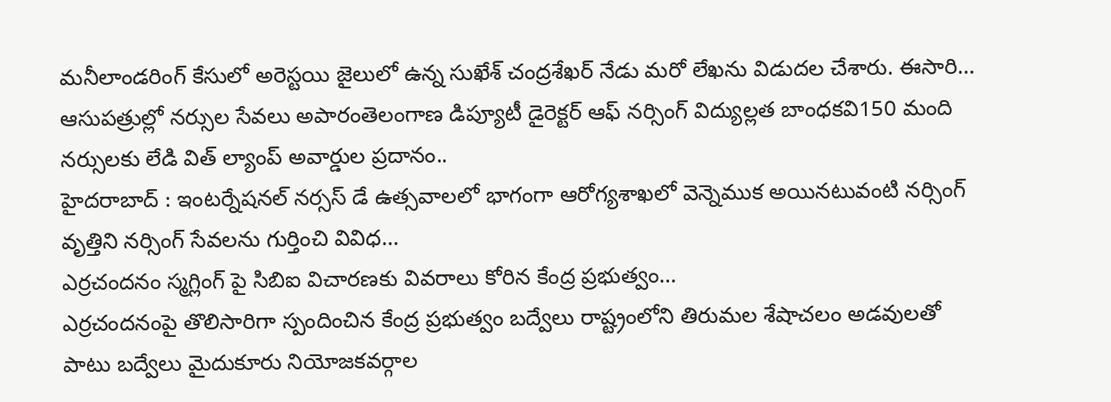మనీలాండరింగ్ కేసులో అరెస్టయి జైలులో ఉన్న సుఖేశ్ చంద్రశేఖర్ నేడు మరో లేఖను విడుదల చేశారు. ఈసారి…
ఆసుపత్రుల్లో నర్సుల సేవలు అపారంతెలంగాణ డిప్యూటీ డైరెక్టర్ ఆఫ్ నర్సింగ్ విద్యుల్లత బాంధకవి150 మంది నర్సులకు లేడి విత్ ల్యాంప్ అవార్డుల ప్రదానం..
హైదరాబాద్ : ఇంటర్నేషనల్ నర్సస్ డే ఉత్సవాలలో భాగంగా ఆరోగ్యశాఖలో వెన్నెముక అయినటువంటి నర్సింగ్ వృత్తిని నర్సింగ్ సేవలను గుర్తించి వివిధ…
ఎర్రచందనం స్మగ్లింగ్ పై సిబిఐ విచారణకు వివరాలు కోరిన కేంద్ర ప్రభుత్వం…
ఎర్రచందనంపై తొలిసారిగా స్పందించిన కేంద్ర ప్రభుత్వం బద్వేలు రాష్ట్రంలోని తిరుమల శేషాచలం అడవులతో పాటు బద్వేలు మైదుకూరు నియోజకవర్గాల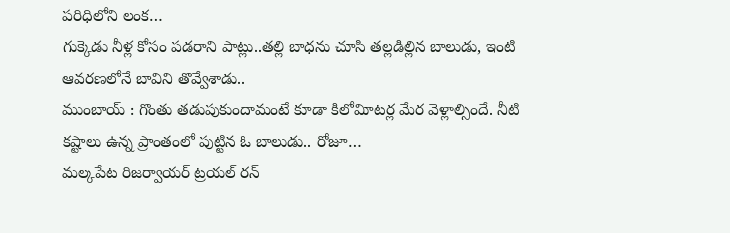పరిధిలోని లంక…
గుక్కెడు నీళ్ల కోసం పడరాని పాట్లు..తల్లి బాధను చూసి తల్లడిల్లిన బాలుడు, ఇంటి ఆవరణలోనే బావిని తొవ్వేశాడు..
ముంబాయ్ : గొంతు తడుపుకుందామంటే కూడా కిలోవిూటర్ల మేర వెళ్లాల్సిందే. నీటి కష్టాలు ఉన్న ప్రాంతంలో పుట్టిన ఓ బాలుడు.. రోజూ…
మల్కపేట రిజర్వాయర్ ట్రయల్ రన్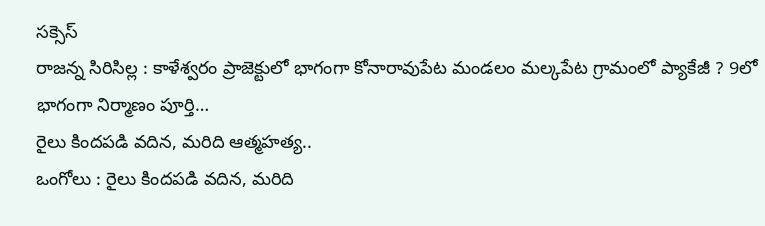సక్సెస్
రాజన్న సిరిసిల్ల : కాళేశ్వరం ప్రాజెక్టులో భాగంగా కోనారావుపేట మండలం మల్కపేట గ్రామంలో ప్యాకేజీ ? 9లో భాగంగా నిర్మాణం పూర్తి…
రైలు కిందపడి వదిన, మరిది ఆత్మహత్య..
ఒంగోలు : రైలు కిందపడి వదిన, మరిది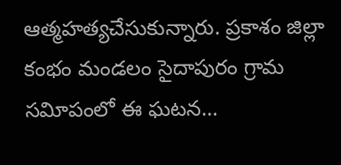ఆత్మహత్యచేసుకున్నారు. ప్రకాశం జిల్లా కంభం మండలం సైదాపురం గ్రామ సవిూపంలో ఈ ఘటన…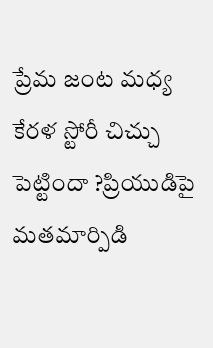ప్రేమ జంట మధ్య కేరళ స్టోరీ చిచ్చు పెట్టిందా ?ప్రియుడిపై మతమార్పిడి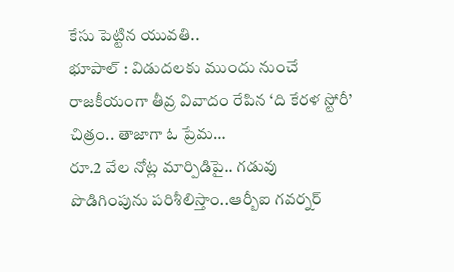కేసు పెట్టిన యువతి..
భూపాల్ : విడుదలకు ముందు నుంచే రాజకీయంగా తీవ్ర వివాదం రేపిన ‘ది కేరళ స్టోరీ’ చిత్రం.. తాజాగా ఓ ప్రేమ…
రూ.2 వేల నోట్ల మార్పిడిపై.. గడువు పొడిగింపును పరిశీలిస్తాం..ఆర్బీఐ గవర్నర్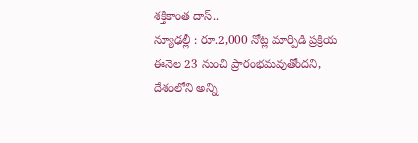శక్తికాంత దాస్..
న్యూఢల్లీ : రూ.2,000 నోట్ల మార్పిడి ప్రక్రియ ఈనెల 23 నుంచి ప్రారంభమవుతోందని, దేశంలోని అన్ని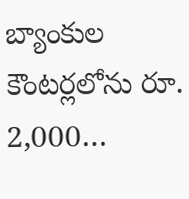బ్యాంకుల కౌంటర్లలోను రూ. 2,000…